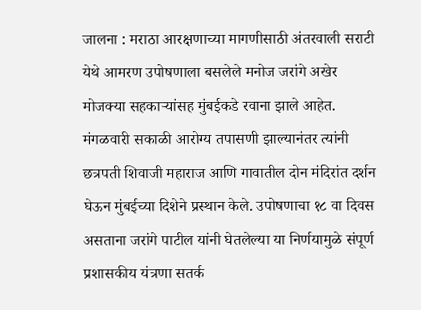जालना : मराठा आरक्षणाच्या मागणीसाठी अंतरवाली सराटी येथे आमरण उपोषणाला बसलेले मनोज जरांगे अखेर मोजक्या सहकाऱ्यांसह मुंबईकडे रवाना झाले आहेत. मंगळवारी सकाळी आरोग्य तपासणी झाल्यानंतर त्यांनी छत्रपती शिवाजी महाराज आणि गावातील दोन मंदिरांत दर्शन घेऊन मुंबईच्या दिशेने प्रस्थान केले. उपोषणाचा १८ वा दिवस असताना जरांगे पाटील यांनी घेतलेल्या या निर्णयामुळे संपूर्ण प्रशासकीय यंत्रणा सतर्क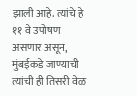झाली आहे. त्यांचे हे ११ वे उपोषण असणार असून, मुंबईकडे जाण्याची त्यांची ही तिसरी वेळ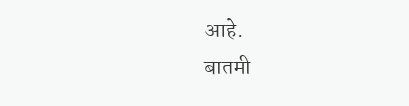आहे.
बातमी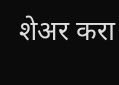शेअर करा